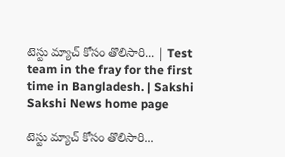టెస్టు మ్యాచ్‌ కోసం తొలిసారి... | Test team in the fray for the first time in Bangladesh. | Sakshi
Sakshi News home page

టెస్టు మ్యాచ్‌ కోసం తొలిసారి...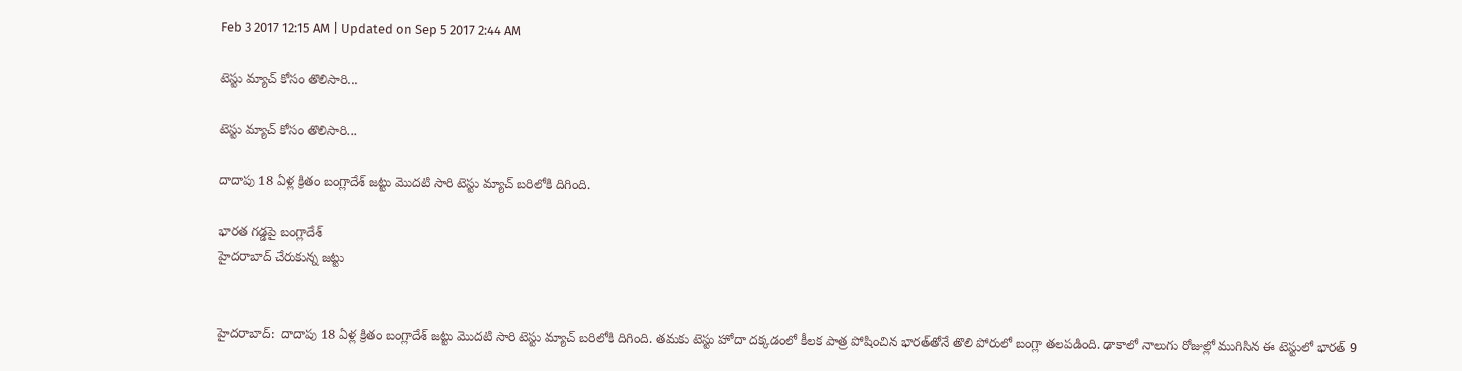Feb 3 2017 12:15 AM | Updated on Sep 5 2017 2:44 AM

టెస్టు మ్యాచ్‌ కోసం తొలిసారి...

టెస్టు మ్యాచ్‌ కోసం తొలిసారి...

దాదాపు 18 ఏళ్ల క్రితం బంగ్లాదేశ్‌ జట్టు మొదటి సారి టెస్టు మ్యాచ్‌ బరిలోకి దిగింది.

భారత గడ్డపై బంగ్లాదేశ్‌
హైదరాబాద్‌ చేరుకున్న జట్టు


హైదరాబాద్‌:  దాదాపు 18 ఏళ్ల క్రితం బంగ్లాదేశ్‌ జట్టు మొదటి సారి టెస్టు మ్యాచ్‌ బరిలోకి దిగింది. తమకు టెస్టు హోదా దక్కడంలో కీలక పాత్ర పోషించిన భారత్‌తోనే తొలి పోరులో బంగ్లా తలపడింది. ఢాకాలో నాలుగు రోజుల్లో ముగిసిన ఈ టెస్టులో భారత్‌ 9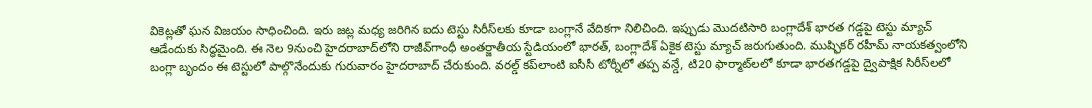వికెట్లతో ఘన విజయం సాధించింది. ఇరు జట్ల మధ్య జరిగిన ఐదు టెస్టు సిరీస్‌లకు కూడా బంగ్లానే వేదికగా నిలిచింది. ఇప్పుడు మొదటిసారి బంగ్లాదేశ్‌ భారత గడ్డపై టెస్టు మ్యాచ్‌ ఆడేందుకు సిద్ధమైంది. ఈ నెల 9నుంచి హైదరాబాద్‌లోని రాజీవ్‌గాంధీ అంతర్జాతీయ స్టేడియంలో భారత్, బంగ్లాదేశ్‌ ఏకైక టెస్టు మ్యాచ్‌ జరుగుతుంది. ముష్ఫికర్‌ రహీమ్‌ నాయకత్వంలోని బంగ్లా బృందం ఈ టెస్టులో పాల్గొనేందుకు గురువారం హైదరాబాద్‌ చేరుకుంది. వరల్డ్‌ కప్‌లాంటి ఐసీసీ టోర్నీలో తప్ప వన్డే, టి20 ఫార్మాట్‌లలో కూడా భారతగడ్డపై ద్వైపాక్షిక సిరీస్‌లలో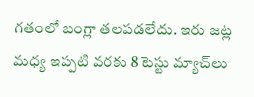గతంలో బంగ్లా తలపడలేదు. ఇరు జట్ల మధ్య ఇప్పటి వరకు 8 టెస్టు మ్యాచ్‌లు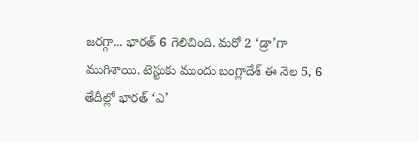జరగ్గా... భారత్‌ 6 గెలిచింది. మరో 2 ‘డ్రా’గా ముగిశాయి. టెస్టుకు ముందు బంగ్లాదేశ్‌ ఈ నెల 5, 6 తేదీల్లో భారత్‌ ‘ఎ’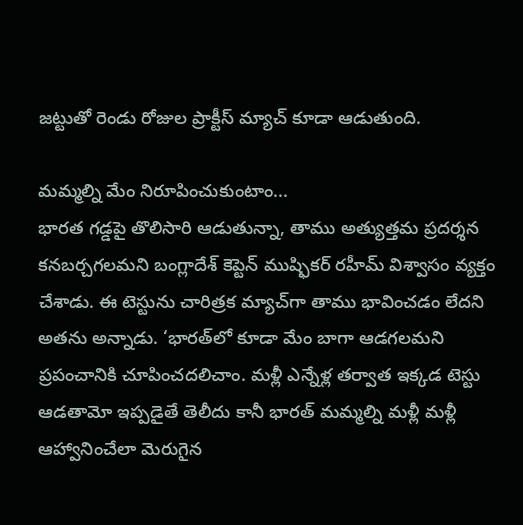జట్టుతో రెండు రోజుల ప్రాక్టీస్‌ మ్యాచ్‌ కూడా ఆడుతుంది.

మమ్మల్ని మేం నిరూపించుకుంటాం...
భారత గడ్డపై తొలిసారి ఆడుతున్నా, తాము అత్యుత్తమ ప్రదర్శన కనబర్చగలమని బంగ్లాదేశ్‌ కెప్టెన్‌ ముష్ఫికర్‌ రహీమ్‌ విశ్వాసం వ్యక్తం చేశాడు. ఈ టెస్టును చారిత్రక మ్యాచ్‌గా తాము భావించడం లేదని అతను అన్నాడు. ‘భారత్‌లో కూడా మేం బాగా ఆడగలమని ప్రపంచానికి చూపించదలిచాం. మళ్లీ ఎన్నేళ్ల తర్వాత ఇక్కడ టెస్టు ఆడతామో ఇప్పడైతే తెలీదు కానీ భారత్‌ మమ్మల్ని మళ్లీ మళ్లీ ఆహ్వానించేలా మెరుగైన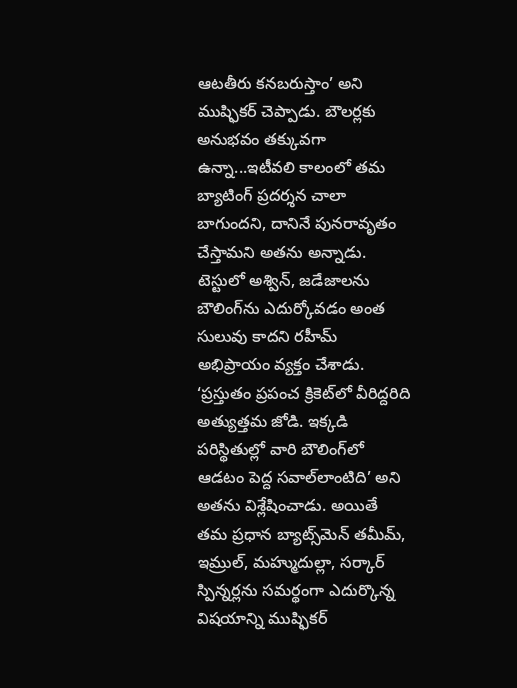ఆటతీరు కనబరుస్తాం’ అని ముష్ఫికర్‌ చెప్పాడు. బౌలర్లకు అనుభవం తక్కువగా ఉన్నా...ఇటీవలి కాలంలో తమ బ్యాటింగ్‌ ప్రదర్శన చాలా బాగుందని, దానినే పునరావృతం చేస్తామని అతను అన్నాడు. టెస్టులో అశ్విన్, జడేజాలను బౌలింగ్‌ను ఎదుర్కోవడం అంత సులువు కాదని రహీమ్‌ అభిప్రాయం వ్యక్తం చేశాడు. ‘ప్రస్తుతం ప్రపంచ క్రికెట్‌లో వీరిద్దరిది అత్యుత్తమ జోడి. ఇక్కడి పరిస్థితుల్లో వారి బౌలింగ్‌లో ఆడటం పెద్ద సవాల్‌లాంటిది’ అని అతను విశ్లేషించాడు. అయితే తమ ప్రధాన బ్యాట్స్‌మెన్‌ తమీమ్, ఇమ్రుల్, మహ్ముదుల్లా, సర్కార్‌ స్పిన్నర్లను సమర్థంగా ఎదుర్కొన్న విషయాన్ని ముష్ఫికర్‌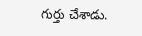గుర్తు చేశాడు.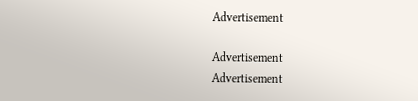Advertisement

Advertisement
Advertisement